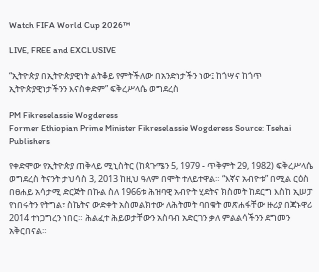Watch FIFA World Cup 2026™

LIVE, FREE and EXCLUSIVE

“ኢትዮጵያ በኢትዮጵያዊነት ልትቆይ የምትችለው በአንድነታችን ነው፤ ከጎሣና ከጎጥ ኢትዮጵያዊነታችንን እናስቀድም” ፍቅረሥላሴ ወግደረስ

PM Fikreselassie Wogderess
Former Ethiopian Prime Minister Fikreselassie Wogderess Source: Tsehai Publishers

የቀድሞው የኢትዮጵያ ጠቅላይ ሚኒስትር (ከጳጉሜን 5, 1979 - ጥቅምት 29, 1982) ፍቅረሥላሴ ወግደረስ ትናንት ታህሳስ 3, 2013 ከዚህ ዓለም በሞት ተለይተዋል። “እኛና አብዮቱ” በሚል ርዕስ በፀሐይ አሳታሚ ድርጅት በኩል ስለ 1966ቱ ሕዝባዊ አብዮት ሂደትና ክስመት ከደርግ እስከ ኢሠፓ የነበሩትን የትግል፣ ስኬትና ውድቀት አስመልክተው ለሕትመት ባበቁት መጽሐፋቸው ዙሪያ በጃኑዋሪ 2014 ተነጋግረን ነበር። ሕልፈተ ሕይወታቸውን አስባብ አድርገን ቃለ ምልልሳችንን ደግመን አቅርበናል።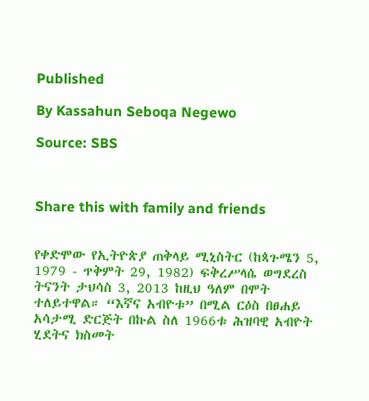Published

By Kassahun Seboqa Negewo

Source: SBS



Share this with family and friends


የቀድሞው የኢትዮጵያ ጠቅላይ ሚኒስትር (ከጳጉሜን 5, 1979 - ጥቅምት 29, 1982) ፍቅረሥላሴ ወግደረስ ትናንት ታህሳስ 3, 2013 ከዚህ ዓለም በሞት ተለይተዋል። “እኛና አብዮቱ” በሚል ርዕስ በፀሐይ አሳታሚ ድርጅት በኩል ስለ 1966ቱ ሕዝባዊ አብዮት ሂደትና ክስመት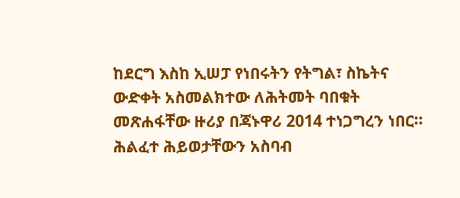ከደርግ እስከ ኢሠፓ የነበሩትን የትግል፣ ስኬትና ውድቀት አስመልክተው ለሕትመት ባበቁት መጽሐፋቸው ዙሪያ በጃኑዋሪ 2014 ተነጋግረን ነበር። ሕልፈተ ሕይወታቸውን አስባብ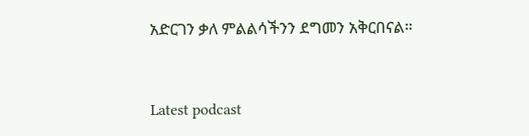አድርገን ቃለ ምልልሳችንን ደግመን አቅርበናል።



Latest podcast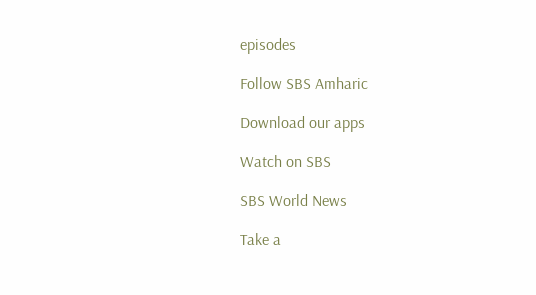episodes

Follow SBS Amharic

Download our apps

Watch on SBS

SBS World News

Take a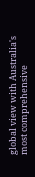global view with Australia's most comprehensive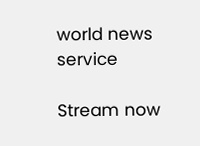world news service

Stream now